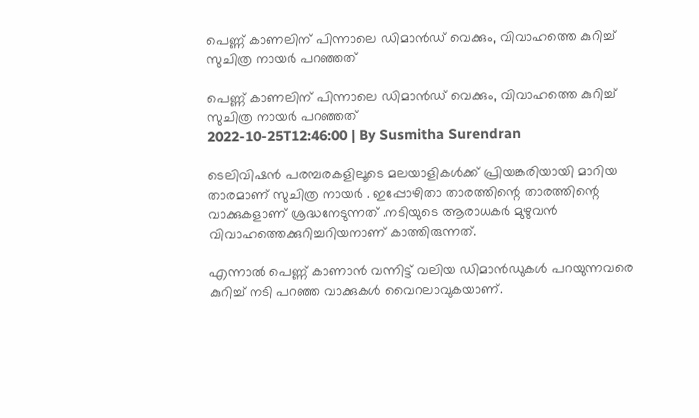പെണ്ണ് കാണലിന് പിന്നാലെ ഡിമാന്‍ഡ് വെക്കും, വിവാഹത്തെ കുറിച്ച് സുചിത്ര നായര്‍ പറഞ്ഞത്

പെണ്ണ് കാണലിന് പിന്നാലെ ഡിമാന്‍ഡ് വെക്കും, വിവാഹത്തെ കുറിച്ച് സുചിത്ര നായര്‍ പറഞ്ഞത്
2022-10-25T12:46:00 | By Susmitha Surendran

ടെലിവിഷന്‍ പരമ്പരകളിലൂടെ മലയാളികൾക്ക് പ്രിയങ്കരിയായി മാറിയ താരമാണ് സുചിത്ര നായര്‍ . ഇപ്പോഴിതാ താരത്തിന്റെ താരത്തിന്റെ വാക്കുകളാണ് ശ്രദ്ധനേടുന്നത് .നടിയുടെ ആരാധകർ മുഴുവൻ വിവാഹത്തെക്കുറിച്ചറിയനാണ് കാത്തിരുന്നത്.

എന്നാല്‍ പെണ്ണ് കാണാന്‍ വന്നിട്ട് വലിയ ഡിമാന്‍ഡുകള്‍ പറയുന്നവരെ കുറിച്ച് നടി പറഞ്ഞ വാക്കുകള്‍ വൈറലാവുകയാണ്.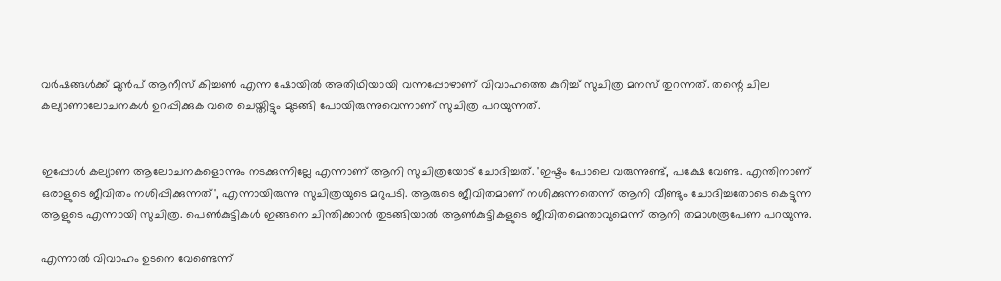വര്‍ഷങ്ങള്‍ക്ക് മുന്‍പ് ആനീസ് കിച്ചണ്‍ എന്ന ഷോയില്‍ അതിഥിയായി വന്നപ്പോഴാണ് വിവാഹത്തെ കുറിച്ച് സുചിത്ര മനസ് തുറന്നത്. തന്റെ ചില കല്യാണാലോചനകള്‍ ഉറപ്പിക്കുക വരെ ചെയ്തിട്ടും മുടങ്ങി പോയിരുന്നുവെന്നാണ് സുചിത്ര പറയുന്നത്.


ഇപ്പോള്‍ കല്യാണ ആലോചനകളൊന്നും നടക്കുന്നില്ലേ എന്നാണ് ആനി സുചിത്രയോട് ചോദിച്ചത്. 'ഇഷ്ടം പോലെ വരുന്നുണ്ട്, പക്ഷേ വേണ്ട. എന്തിനാണ് ഒരാളുടെ ജീവിതം നശിപ്പിക്കുന്നത്', എന്നായിരുന്നു സുചിത്രയുടെ മറുപടി. ആരുടെ ജീവിതമാണ് നശിക്കുന്നതെന്ന് ആനി വീണ്ടും ചോദിച്ചതോടെ കെട്ടുന്ന ആളുടെ എന്നായി സുചിത്ര. പെണ്‍കുട്ടികള്‍ ഇങ്ങനെ ചിന്തിക്കാന്‍ തുടങ്ങിയാല്‍ ആണ്‍കുട്ടികളുടെ ജീവിതമെന്താവുമെന്ന് ആനി തമാശരൂപേണ പറയുന്നു.

എന്നാല്‍ വിവാഹം ഉടനെ വേണ്ടെന്ന്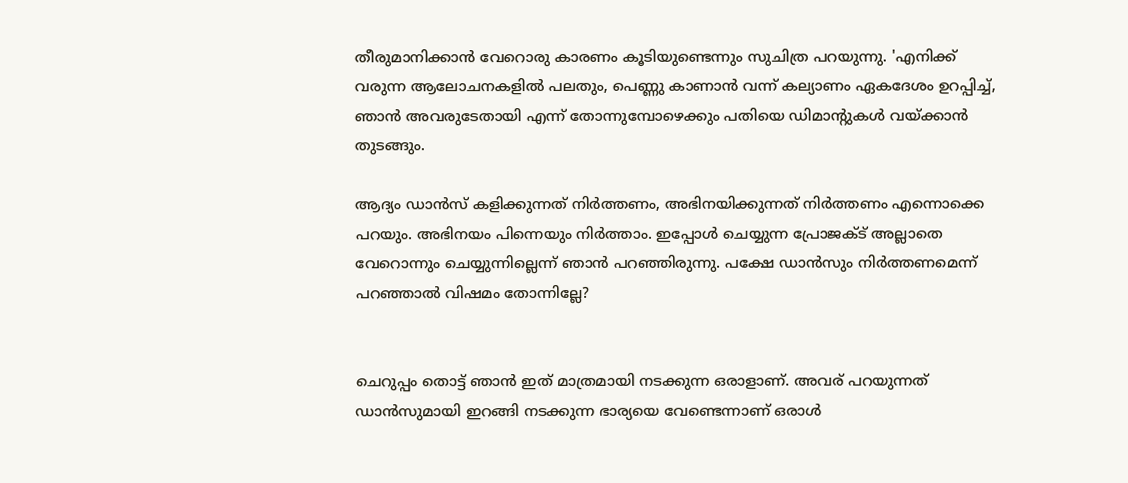തീരുമാനിക്കാന്‍ വേറൊരു കാരണം കൂടിയുണ്ടെന്നും സുചിത്ര പറയുന്നു. 'എനിക്ക് വരുന്ന ആലോചനകളില്‍ പലതും, പെണ്ണു കാണാന്‍ വന്ന് കല്യാണം ഏകദേശം ഉറപ്പിച്ച്, ഞാന്‍ അവരുടേതായി എന്ന് തോന്നുമ്പോഴെക്കും പതിയെ ഡിമാന്റുകള്‍ വയ്ക്കാന്‍ തുടങ്ങും.

ആദ്യം ഡാന്‍സ് കളിക്കുന്നത് നിര്‍ത്തണം, അഭിനയിക്കുന്നത് നിര്‍ത്തണം എന്നൊക്കെ പറയും. അഭിനയം പിന്നെയും നിര്‍ത്താം. ഇപ്പോള്‍ ചെയ്യുന്ന പ്രോജക്ട് അല്ലാതെ വേറൊന്നും ചെയ്യുന്നില്ലെന്ന് ഞാന്‍ പറഞ്ഞിരുന്നു. പക്ഷേ ഡാന്‍സും നിര്‍ത്തണമെന്ന് പറഞ്ഞാല്‍ വിഷമം തോന്നില്ലേ?


ചെറുപ്പം തൊട്ട് ഞാന്‍ ഇത് മാത്രമായി നടക്കുന്ന ഒരാളാണ്. അവര് പറയുന്നത് ഡാന്‍സുമായി ഇറങ്ങി നടക്കുന്ന ഭാര്യയെ വേണ്ടെന്നാണ് ഒരാള്‍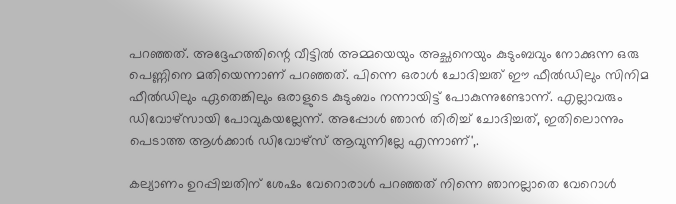പറഞ്ഞത്. അദ്ദേഹത്തിന്റെ വീട്ടില്‍ അമ്മയെയും അച്ഛനെയും കുടുംബവും നോക്കുന്ന ഒരു പെണ്ണിനെ മതിയെന്നാണ് പറഞ്ഞത്. പിന്നെ ഒരാള്‍ ചോദിച്ചത് ഈ ഫീല്‍ഡിലും സിനിമ ഫീല്‍ഡിലും ഏതെങ്കിലും ഒരാളുടെ കുടുംബം നന്നായിട്ട് പോകുന്നുണ്ടോന്ന്. എല്ലാവരും ഡിവോഴ്‌സായി പോവുകയല്ലേന്ന്. അപ്പോള്‍ ഞാന്‍ തിരിച്ച് ചോദിച്ചത്, ഇതിലൊന്നും പെടാത്ത ആള്‍ക്കാര്‍ ഡിവോഴ്സ് ആവുന്നില്ലേ എന്നാണ്',.

കല്യാണം ഉറപ്പിച്ചതിന് ശേഷം വേറൊരാള്‍ പറഞ്ഞത് നിന്നെ ഞാനല്ലാതെ വേറൊള്‍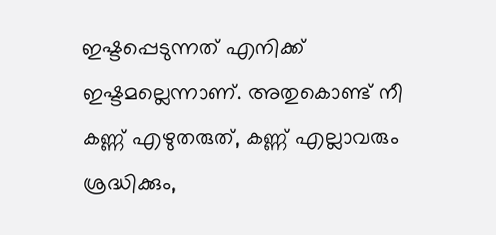ഇഷ്ടപ്പെടുന്നത് എനിക്ക് ഇഷ്ടമല്ലെന്നാണ്. അതുകൊണ്ട് നീ കണ്ണ് എഴുതരുത്, കണ്ണ് എല്ലാവരും ശ്രദ്ധിക്കും,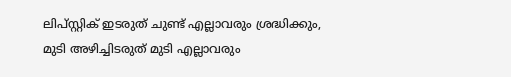ലിപ്സ്റ്റിക് ഇടരുത് ചുണ്ട് എല്ലാവരും ശ്രദ്ധിക്കും, മുടി അഴിച്ചിടരുത് മുടി എല്ലാവരും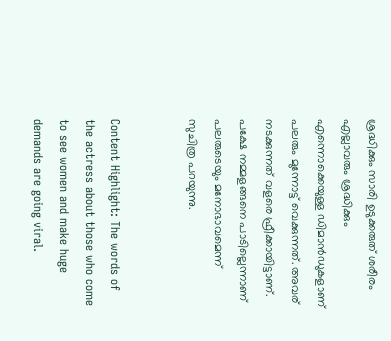ശ്രദ്ധിക്കും സാരി ഉടുക്കരുത് ശരീരം എല്ലാവരും ശ്രദ്ധിക്കും എന്നൊക്കെയുള്ള ഡിമാന്‍ഡുകളാണ് പലരും മുന്നോട്ട് വെക്കുന്നത്. അവര് നടക്കുന്നത് വളരെ ഫ്രീക്കായിട്ടാണ്. പക്ഷേ നമ്മളങ്ങനെ പാടില്ലെന്നാണ് പലരുടെയും മനോഭാവമെന്ന് സുചിത്ര പറയുന്നു.


Content Highlight: The words of the actress about those who come to see women and make huge demands are going viral.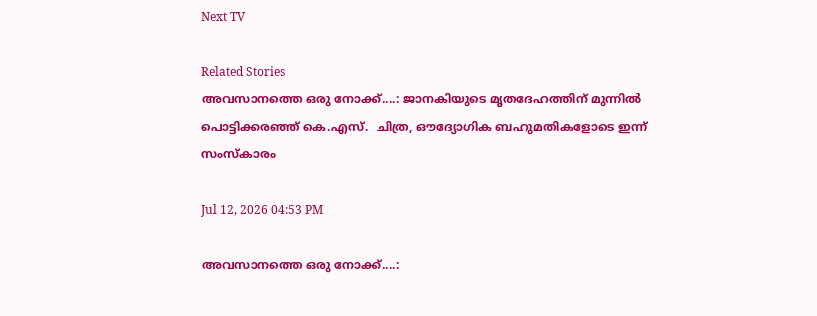Next TV

Related Stories
അവസാനത്തെ ഒരു നോക്ക്....: ജാനകിയുടെ മൃതദേഹത്തിന് മുന്നിൽ പൊട്ടിക്കരഞ്ഞ് കെ.എസ്.  ചിത്ര, ഔദ്യോഗിക ബഹുമതികളോടെ ഇന്ന് സംസ്കാരം

Jul 12, 2026 04:53 PM

അവസാനത്തെ ഒരു നോക്ക്....: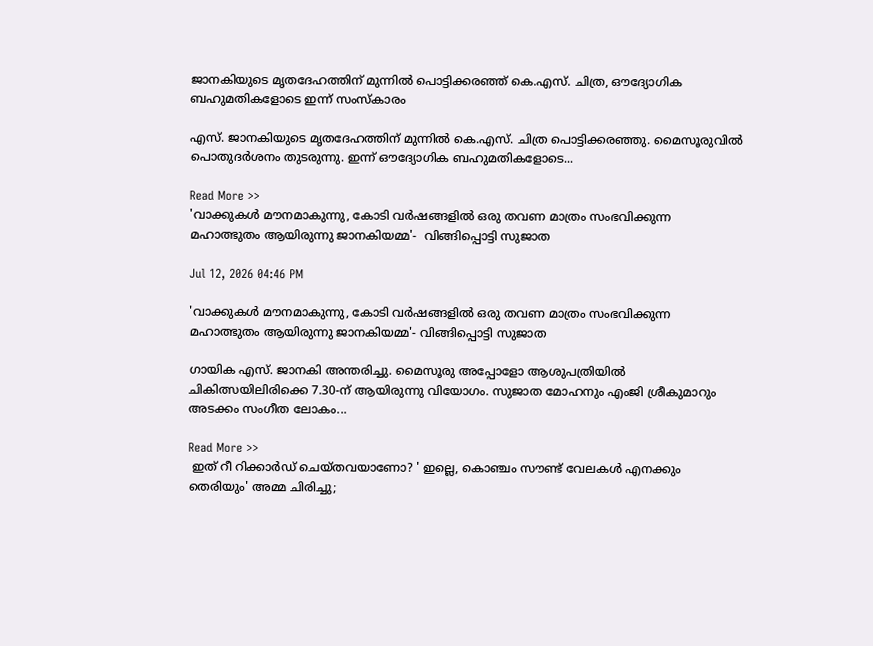ജാനകിയുടെ മൃതദേഹത്തിന് മുന്നിൽ പൊട്ടിക്കരഞ്ഞ് കെ.എസ്. ചിത്ര, ഔദ്യോഗിക ബഹുമതികളോടെ ഇന്ന് സംസ്കാരം

എസ്. ജാനകിയുടെ മൃതദേഹത്തിന് മുന്നിൽ കെ.എസ്. ചിത്ര പൊട്ടിക്കരഞ്ഞു. മൈസൂരുവിൽ പൊതുദർശനം തുടരുന്നു. ഇന്ന് ഔദ്യോഗിക ബഹുമതികളോടെ...

Read More >>
'വാക്കുകൾ മൗനമാകുന്നു, കോടി വർഷങ്ങളിൽ ഒരു തവണ മാത്രം സംഭവിക്കുന്ന മഹാത്ഭുതം ആയിരുന്നു ജാനകിയമ്മ'-  വിങ്ങിപ്പൊട്ടി സുജാത

Jul 12, 2026 04:46 PM

'വാക്കുകൾ മൗനമാകുന്നു, കോടി വർഷങ്ങളിൽ ഒരു തവണ മാത്രം സംഭവിക്കുന്ന മഹാത്ഭുതം ആയിരുന്നു ജാനകിയമ്മ'- വിങ്ങിപ്പൊട്ടി സുജാത

ഗായിക എസ്. ജാനകി അന്തരിച്ചു. മൈസൂരു അപ്പോളോ ആശുപത്രിയിൽ ചികിത്സയിലിരിക്കെ 7.30-ന് ആയിരുന്നു വിയോഗം. സുജാത മോഹനും എംജി ശ്രീകുമാറും അടക്കം സംഗീത ലോകം...

Read More >>
 ഇത് റീ റിക്കാർഡ് ചെയ്തവയാണോ? ' ഇല്ലെ, കൊഞ്ചം സൗണ്ട് വേലകൾ എനക്കും തെരിയും' അമ്മ ചിരിച്ചു;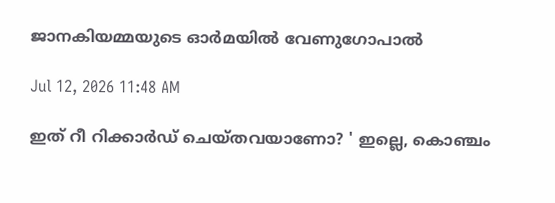ജാനകിയമ്മയുടെ ഓർമയിൽ വേണുഗോപാൽ

Jul 12, 2026 11:48 AM

ഇത് റീ റിക്കാർഡ് ചെയ്തവയാണോ? ' ഇല്ലെ, കൊഞ്ചം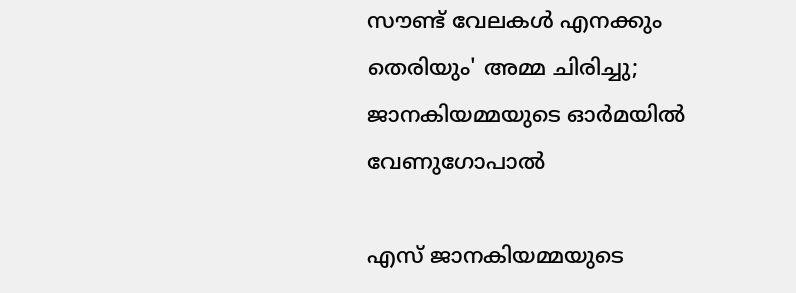സൗണ്ട് വേലകൾ എനക്കും തെരിയും' അമ്മ ചിരിച്ചു; ജാനകിയമ്മയുടെ ഓർമയിൽ വേണുഗോപാൽ

എസ് ജാനകിയമ്മയുടെ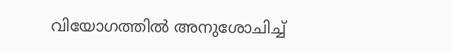വിയോഗത്തിൽ അനുശോചിച്ച്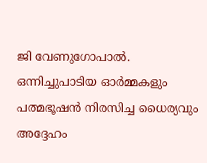ജി വേണുഗോപാൽ. ഒന്നിച്ചുപാടിയ ഓർമ്മകളും പത്മഭൂഷൻ നിരസിച്ച ധൈര്യവും അദ്ദേഹം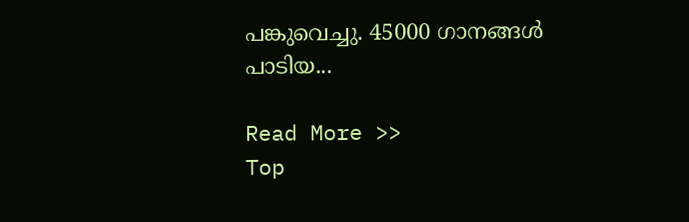പങ്കുവെച്ചു. 45000 ഗാനങ്ങൾ പാടിയ...

Read More >>
Top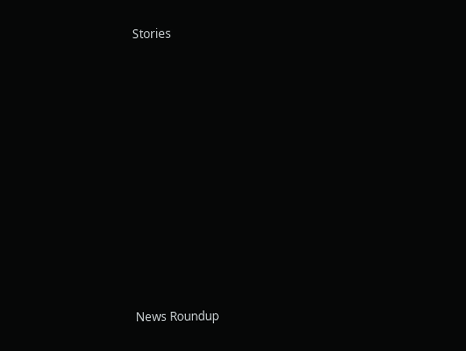Stories










News Roundup